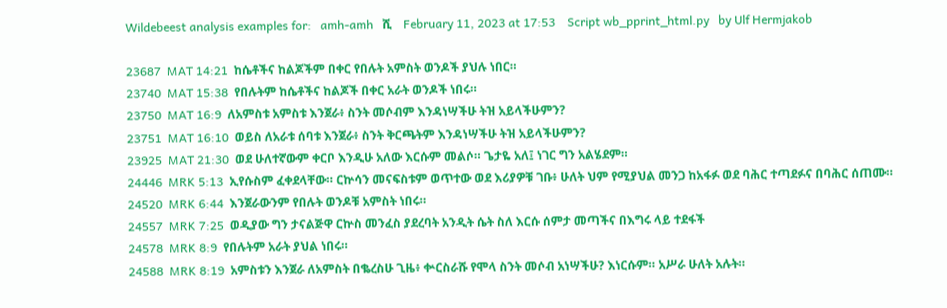Wildebeest analysis examples for:   amh-amh   ሺ    February 11, 2023 at 17:53    Script wb_pprint_html.py   by Ulf Hermjakob

23687  MAT 14:21  ከሴቶችና ከልጆችም በቀር የበሉት አምስት ወንዶች ያህሉ ነበር።
23740  MAT 15:38  የበሉትም ከሴቶችና ከልጆች በቀር አራት ወንዶች ነበሩ።
23750  MAT 16:9  ለአምስቱ አምስቱ እንጀራ፥ ስንት መሶብም እንዳነሣችሁ ትዝ አይላችሁምን?
23751  MAT 16:10  ወይስ ለአራቱ ሰባቱ እንጀራ፥ ስንት ቅርጫትም እንዳነሣችሁ ትዝ አይላችሁምን?
23925  MAT 21:30  ወደ ሁለተኛውም ቀርቦ እንዲሁ አለው እርሱም መልሶ። ጌታዬ አለ፤ ነገር ግን አልሄደም።
24446  MRK 5:13  ኢየሱስም ፈቀደላቸው። ርኵሳን መናፍስቱም ወጥተው ወደ እሪያዎቹ ገቡ፥ ሁለት ህም የሚያህል መንጋ ከአፋፉ ወደ ባሕር ተጣደፉና በባሕር ሰጠሙ።
24520  MRK 6:44  እንጀራውንም የበሉት ወንዶቹ አምስት ነበሩ።
24557  MRK 7:25  ወዲያው ግን ታናልጅዋ ርኵስ መንፈስ ያደረባት አንዲት ሴት ስለ እርሱ ሰምታ መጣችና በእግሩ ላይ ተደፋች
24578  MRK 8:9  የበሉትም አራት ያህል ነበሩ።
24588  MRK 8:19  አምስቱን እንጀራ ለአምስት በቈረስሁ ጊዜ፥ ቍርስራሹ የሞላ ስንት መሶብ አነሣችሁ? እነርሱም። አሥራ ሁለት አሉት።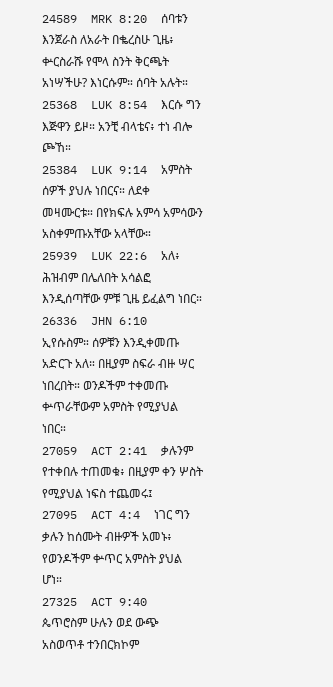24589  MRK 8:20  ሰባቱን እንጀራስ ለአራት በቈረስሁ ጊዜ፥ ቍርስራሹ የሞላ ስንት ቅርጫት አነሣችሁ? እነርሱም። ሰባት አሉት።
25368  LUK 8:54  እርሱ ግን እጅዋን ይዞ። አንቺ ብላቴና፥ ተነ ብሎ ጮኸ።
25384  LUK 9:14  አምስት ሰዎች ያህሉ ነበርና። ለደቀ መዛሙርቱ። በየክፍሉ አምሳ አምሳውን አስቀምጡአቸው አላቸው።
25939  LUK 22:6  አለ፥ ሕዝብም በሌለበት አሳልፎ እንዲሰጣቸው ምቹ ጊዜ ይፈልግ ነበር።
26336  JHN 6:10  ኢየሱስም። ሰዎቹን እንዲቀመጡ አድርጉ አለ። በዚያም ስፍራ ብዙ ሣር ነበረበት። ወንዶችም ተቀመጡ ቍጥራቸውም አምስት የሚያህል ነበር።
27059  ACT 2:41  ቃሉንም የተቀበሉ ተጠመቁ፥ በዚያም ቀን ሦስት የሚያህል ነፍስ ተጨመሩ፤
27095  ACT 4:4  ነገር ግን ቃሉን ከሰሙት ብዙዎች አመኑ፥ የወንዶችም ቍጥር አምስት ያህል ሆነ።
27325  ACT 9:40  ጴጥሮስም ሁሉን ወደ ውጭ አስወጥቶ ተንበርክኮም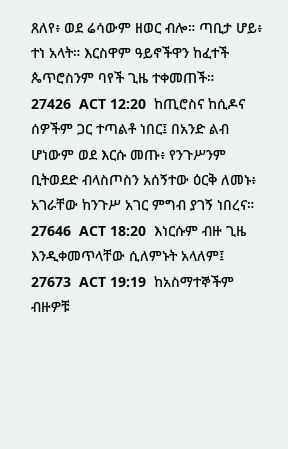ጸለየ፥ ወደ ሬሳውም ዘወር ብሎ። ጣቢታ ሆይ፥ ተነ አላት። እርስዋም ዓይኖችዋን ከፈተች ጴጥሮስንም ባየች ጊዜ ተቀመጠች።
27426  ACT 12:20  ከጢሮስና ከሲዶና ሰዎችም ጋር ተጣልቶ ነበር፤ በአንድ ልብ ሆነውም ወደ እርሱ መጡ፥ የንጉሥንም ቢትወደድ ብላስጦስን አሰኝተው ዕርቅ ለመኑ፥ አገራቸው ከንጉሥ አገር ምግብ ያገኝ ነበረና።
27646  ACT 18:20  እነርሱም ብዙ ጊዜ እንዲቀመጥላቸው ሲለምኑት አላለም፤
27673  ACT 19:19  ከአስማተኞችም ብዙዎቹ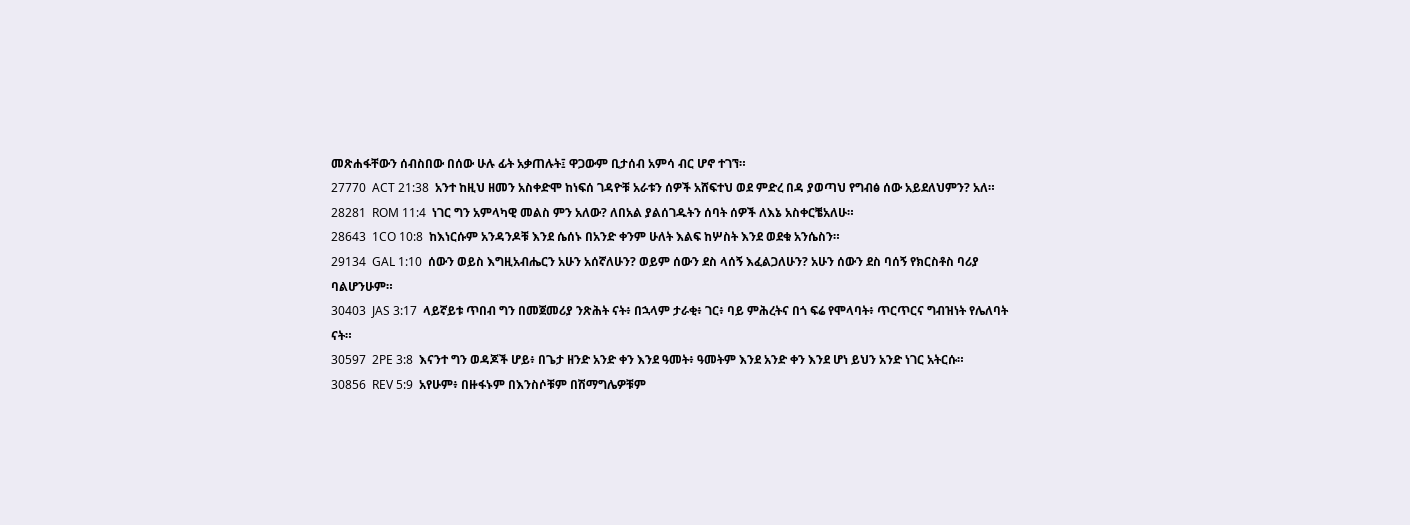መጽሐፋቸውን ሰብስበው በሰው ሁሉ ፊት አቃጠሉት፤ ዋጋውም ቢታሰብ አምሳ ብር ሆኖ ተገኘ።
27770  ACT 21:38  አንተ ከዚህ ዘመን አስቀድሞ ከነፍሰ ገዳዮቹ አራቱን ሰዎች አሸፍተህ ወደ ምድረ በዳ ያወጣህ የግብፅ ሰው አይደለህምን? አለ።
28281  ROM 11:4  ነገር ግን አምላካዊ መልስ ምን አለው? ለበአል ያልሰገዱትን ሰባት ሰዎች ለእኔ አስቀርቼአለሁ።
28643  1CO 10:8  ከእነርሱም አንዳንዶቹ እንደ ሴሰኑ በአንድ ቀንም ሁለት እልፍ ከሦስት እንደ ወደቁ አንሴስን።
29134  GAL 1:10  ሰውን ወይስ እግዚአብሔርን አሁን አሰኛለሁን? ወይም ሰውን ደስ ላሰኝ እፈልጋለሁን? አሁን ሰውን ደስ ባሰኝ የክርስቶስ ባሪያ ባልሆንሁም።
30403  JAS 3:17  ላይኛይቱ ጥበብ ግን በመጀመሪያ ንጽሕት ናት፥ በኋላም ታራቂ፥ ገር፥ ባይ ምሕረትና በጎ ፍሬ የሞላባት፥ ጥርጥርና ግብዝነት የሌለባት ናት።
30597  2PE 3:8  እናንተ ግን ወዳጆች ሆይ፥ በጌታ ዘንድ አንድ ቀን እንደ ዓመት፥ ዓመትም እንደ አንድ ቀን እንደ ሆነ ይህን አንድ ነገር አትርሱ።
30856  REV 5:9  አየሁም፥ በዙፋኑም በእንስሶቹም በሽማግሌዎቹም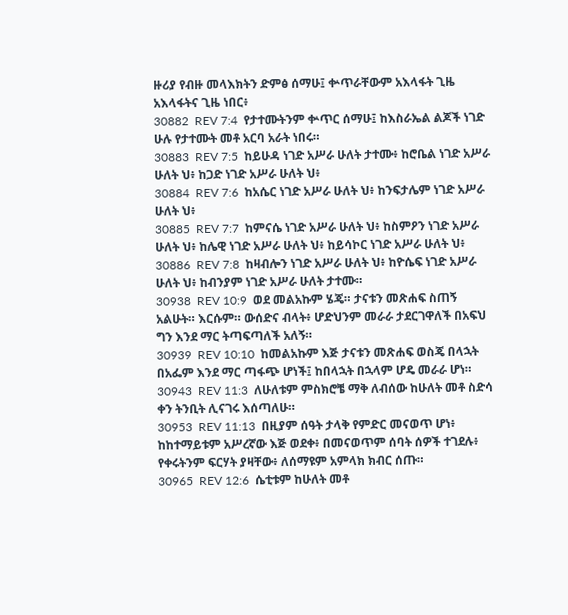ዙሪያ የብዙ መላእክትን ድምፅ ሰማሁ፤ ቍጥራቸውም አእላፋት ጊዜ አእላፋትና ጊዜ ነበር፥
30882  REV 7:4  የታተሙትንም ቍጥር ሰማሁ፤ ከእስራኤል ልጆች ነገድ ሁሉ የታተሙት መቶ አርባ አራት ነበሩ።
30883  REV 7:5  ከይሁዳ ነገድ አሥራ ሁለት ታተሙ፥ ከሮቤል ነገድ አሥራ ሁለት ህ፥ ከጋድ ነገድ አሥራ ሁለት ህ፥
30884  REV 7:6  ከአሴር ነገድ አሥራ ሁለት ህ፥ ከንፍታሌም ነገድ አሥራ ሁለት ህ፥
30885  REV 7:7  ከምናሴ ነገድ አሥራ ሁለት ህ፥ ከስምዖን ነገድ አሥራ ሁለት ህ፥ ከሌዊ ነገድ አሥራ ሁለት ህ፥ ከይሳኮር ነገድ አሥራ ሁለት ህ፥
30886  REV 7:8  ከዛብሎን ነገድ አሥራ ሁለት ህ፥ ከዮሴፍ ነገድ አሥራ ሁለት ህ፥ ከብንያም ነገድ አሥራ ሁለት ታተሙ።
30938  REV 10:9  ወደ መልአኩም ሄጄ። ታናቱን መጽሐፍ ስጠኝ አልሁት። እርሱም። ውሰድና ብላት፥ ሆድህንም መራራ ታደርገዋለች በአፍህ ግን እንደ ማር ትጣፍጣለች አለኝ።
30939  REV 10:10  ከመልአኩም እጅ ታናቱን መጽሐፍ ወስጄ በላኋት በአፌም እንደ ማር ጣፋጭ ሆነች፤ ከበላኋት በኋላም ሆዴ መራራ ሆነ።
30943  REV 11:3  ለሁለቱም ምስክሮቼ ማቅ ለብሰው ከሁለት መቶ ስድሳ ቀን ትንቢት ሊናገሩ እሰጣለሁ።
30953  REV 11:13  በዚያም ሰዓት ታላቅ የምድር መናወጥ ሆነ፥ ከከተማይቱም አሥረኛው እጅ ወደቀ፥ በመናወጥም ሰባት ሰዎች ተገደሉ፥ የቀሩትንም ፍርሃት ያዛቸው፥ ለሰማዩም አምላክ ክብር ሰጡ።
30965  REV 12:6  ሴቲቱም ከሁለት መቶ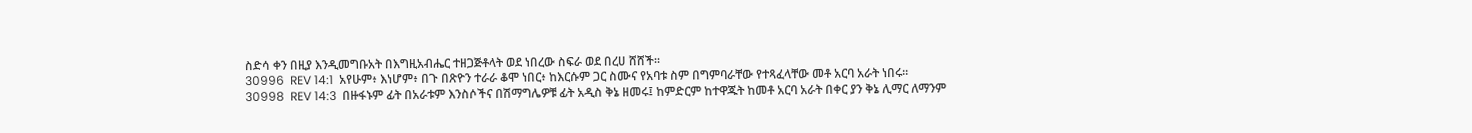ስድሳ ቀን በዚያ እንዲመግቡአት በእግዚአብሔር ተዘጋጅቶላት ወደ ነበረው ስፍራ ወደ በረሀ ሸሸች።
30996  REV 14:1  አየሁም፥ እነሆም፥ በጉ በጽዮን ተራራ ቆሞ ነበር፥ ከእርሱም ጋር ስሙና የአባቱ ስም በግምባራቸው የተጻፈላቸው መቶ አርባ አራት ነበሩ።
30998  REV 14:3  በዙፋኑም ፊት በአራቱም እንስሶችና በሽማግሌዎቹ ፊት አዲስ ቅኔ ዘመሩ፤ ከምድርም ከተዋጁት ከመቶ አርባ አራት በቀር ያን ቅኔ ሊማር ለማንም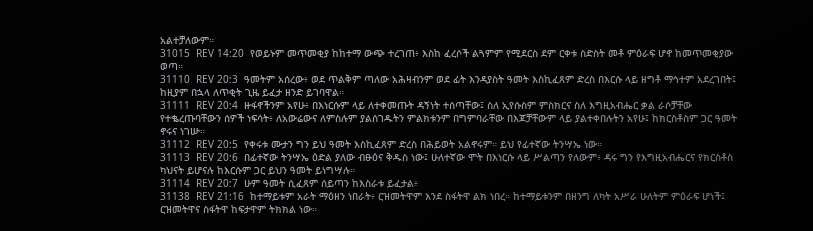አልተቻለውም።
31015  REV 14:20  የወይኑም መጥመቂያ ከከተማ ውጭ ተረገጠ፥ እስከ ፈረሶች ልጓምም የሚደርስ ደም ርቀቱ ስድስት መቶ ምዕራፍ ሆኖ ከመጥመቂያው ወጣ።
31110  REV 20:3  ዓመትም አሰረው፥ ወደ ጥልቅም ጣለው አሕዛብንም ወደ ፊት እንዳያስት ዓመት እስኪፈጸም ድረስ በእርሱ ላይ ዘግቶ ማኅተም አደረገበት፤ ከዚያም በኋላ ለጥቂት ጊዜ ይፈታ ዘንድ ይገባዋል።
31111  REV 20:4  ዙፋኖችንም አየሁ፥ በእነርሱም ላይ ለተቀመጡት ዳኝነት ተሰጣቸው፤ ስለ ኢየሱስም ምስክርና ስለ እግዚአብሔር ቃል ራሶቻቸው የተቈረጡባቸውን ሰዎች ነፍሳት፥ ለአውሬውና ለምስሉም ያልሰገዱትን ምልክቱንም በግምባራቸው በእጆቻቸውም ላይ ያልተቀበሉትን አየሁ፤ ከክርስቶስም ጋር ዓመት ኖሩና ነገሡ።
31112  REV 20:5  የቀሩቱ ሙታን ግን ይህ ዓመት እስኪፈጸም ድረስ በሕይወት አልኖሩም። ይህ የፊተኛው ትንሣኤ ነው።
31113  REV 20:6  በፊተኛው ትንሣኤ ዕድል ያለው ብፁዕና ቅዱስ ነው፤ ሁለተኛው ሞት በእነርሱ ላይ ሥልጣን የለውም፥ ዳሩ ግን የእግዚአብሔርና የክርስቶስ ካህናት ይሆናሉ ከእርሱም ጋር ይህን ዓመት ይነግሣሉ።
31114  REV 20:7  ሁም ዓመት ሲፈጸም ሰይጣን ከእስራቱ ይፈታል፥
31138  REV 21:16  ከተማይቱም አራት ማዕዘን ነበራት፥ ርዝመትዋም እንደ ስፋትዋ ልክ ነበረ። ከተማይቱንም በዘንግ ለካት አሥራ ሁለትም ምዕራፍ ሆነች፤ ርዝመትዋና ስፋትዋ ከፍታዋም ትክክል ነው።